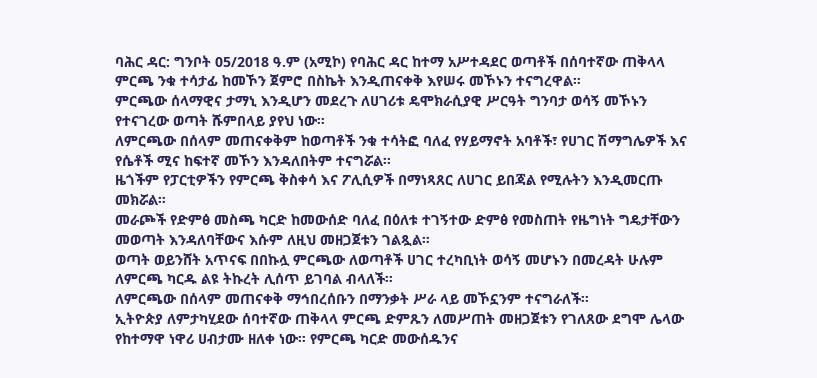ባሕር ዳር: ግንቦት 05/2018 ዓ.ም (አሚኮ) የባሕር ዳር ከተማ አሥተዳደር ወጣቶች በሰባተኛው ጠቅላላ ምርጫ ንቁ ተሳታፊ ከመኾን ጀምሮ በስኬት እንዲጠናቀቅ እየሠሩ መኾኑን ተናግረዋል።
ምርጫው ሰላማዊና ታማኒ እንዲሆን መደረጉ ለሀገሪቱ ዴሞክራሲያዊ ሥርዓት ግንባታ ወሳኝ መኾኑን የተናገረው ወጣት ሹምበላይ ያየህ ነው።
ለምርጫው በሰላም መጠናቀቅም ከወጣቶች ንቁ ተሳትፎ ባለፈ የሃይማኖት አባቶች፣ የሀገር ሽማግሌዎች እና የሴቶች ሚና ከፍተኛ መኾን እንዳለበትም ተናግሯል።
ዜጎችም የፓርቲዎችን የምርጫ ቅስቀሳ እና ፖሊሲዎች በማነጻጸር ለሀገር ይበጃል የሚሉትን እንዲመርጡ መክሯል።
መራጮች የድምፅ መስጫ ካርድ ከመውሰድ ባለፈ በዕለቱ ተገኝተው ድምፅ የመስጠት የዜግነት ግዴታቸውን መወጣት እንዳለባቸውና እሱም ለዚህ መዘጋጀቱን ገልጿል።
ወጣት ወይንሸት አጥናፍ በበኩሏ ምርጫው ለወጣቶች ሀገር ተረካቢነት ወሳኝ መሆኑን በመረዳት ሁሉም ለምርጫ ካርዱ ልዩ ትኩረት ሊሰጥ ይገባል ብላለች።
ለምርጫው በሰላም መጠናቀቅ ማኅበረሰቡን በማንቃት ሥራ ላይ መኾኗንም ተናግራለች።
ኢትዮጵያ ለምታካሂደው ሰባተኛው ጠቅላላ ምርጫ ድምጹን ለመሥጠት መዘጋጀቱን የገለጸው ደግሞ ሌላው የከተማዋ ነዋሪ ሀብታሙ ዘለቀ ነው። የምርጫ ካርድ መውሰዱንና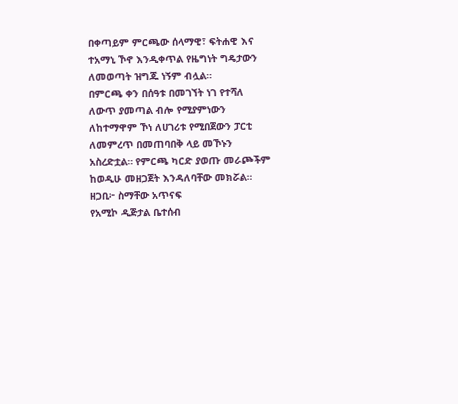በቀጣይም ምርጫው ሰላማዊ፣ ፍትሐዊ እና ተአማኒ ኾኖ እንዲቀጥል የዜግነት ግዴታውን ለመወጣት ዝግጁ ነኝም ብሏል።
በምርጫ ቀን በሰዓቱ በመገኘት ነገ የተሻለ ለውጥ ያመጣል ብሎ የሚያምነውን ለከተማዋም ኾነ ለሀገሪቱ የሚበጀውን ፓርቲ ለመምረጥ በመጠባበቅ ላይ መኾኑን አስረድቷል። የምርጫ ካርድ ያወጡ መራጮችም ከወዲሁ መዘጋጀት እንዳለባቸው መክሯል።
ዘጋቢ፦ ስማቸው አጥናፍ
የአሚኮ ዲጅታል ቤተሰብ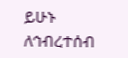ይሁኑ
ለኅብረተሰብ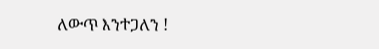ለውጥ እንተጋለን !